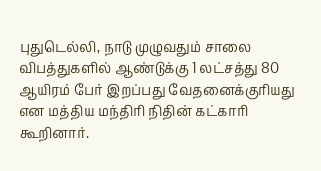புதுடெல்லி, நாடு முழுவதும் சாலை விபத்துகளில் ஆண்டுக்கு 1 லட்சத்து 80 ஆயிரம் பேர் இறப்பது வேதனைக்குரியது என மத்திய மந்திரி நிதின் கட்காரி கூறினார்.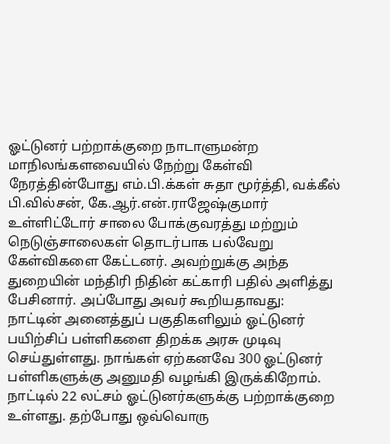ஓட்டுனர் பற்றாக்குறை நாடாளுமன்ற மாநிலங்களவையில் நேற்று கேள்வி நேரத்தின்போது எம்.பி.க்கள் சுதா மூர்த்தி, வக்கீல் பி.வில்சன், கே.ஆர்.என்.ராஜேஷ்குமார் உள்ளிட்டோர் சாலை போக்குவரத்து மற்றும் நெடுஞ்சாலைகள் தொடர்பாக பல்வேறு கேள்விகளை கேட்டனர். அவற்றுக்கு அந்த துறையின் மந்திரி நிதின் கட்காரி பதில் அளித்து பேசினார். அப்போது அவர் கூறியதாவது: நாட்டின் அனைத்துப் பகுதிகளிலும் ஓட்டுனர் பயிற்சிப் பள்ளிகளை திறக்க அரசு முடிவு செய்துள்ளது. நாங்கள் ஏற்கனவே 300 ஓட்டுனர் பள்ளிகளுக்கு அனுமதி வழங்கி இருக்கிறோம். நாட்டில் 22 லட்சம் ஓட்டுனர்களுக்கு பற்றாக்குறை உள்ளது. தற்போது ஒவ்வொரு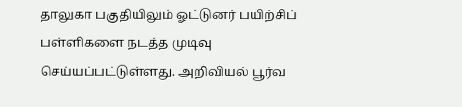தாலுகா பகுதியிலும் ஓட்டுனர் பயிற்சிப் பள்ளிகளை நடத்த முடிவு செய்யப்பட்டுள்ளது. அறிவியல் பூர்வ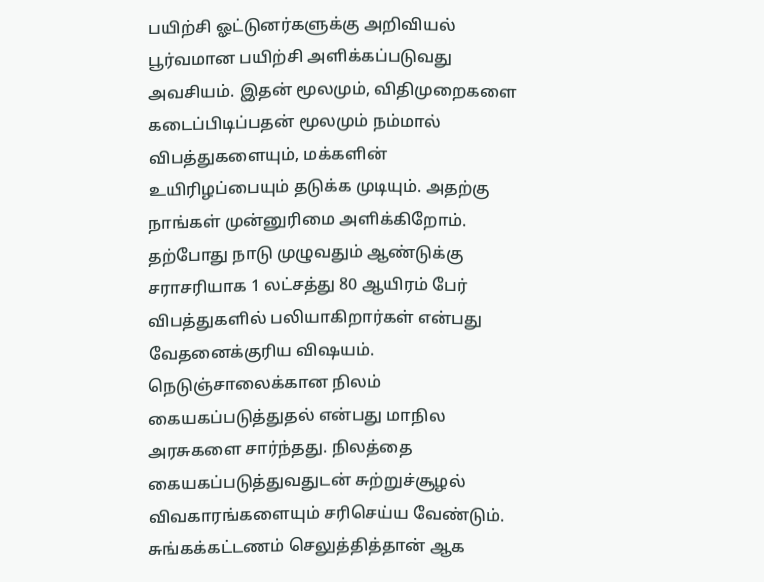பயிற்சி ஓட்டுனர்களுக்கு அறிவியல் பூர்வமான பயிற்சி அளிக்கப்படுவது அவசியம். இதன் மூலமும், விதிமுறைகளை கடைப்பிடிப்பதன் மூலமும் நம்மால் விபத்துகளையும், மக்களின் உயிரிழப்பையும் தடுக்க முடியும். அதற்கு நாங்கள் முன்னுரிமை அளிக்கிறோம். தற்போது நாடு முழுவதும் ஆண்டுக்கு சராசரியாக 1 லட்சத்து 80 ஆயிரம் பேர் விபத்துகளில் பலியாகிறார்கள் என்பது வேதனைக்குரிய விஷயம். நெடுஞ்சாலைக்கான நிலம் கையகப்படுத்துதல் என்பது மாநில அரசுகளை சார்ந்தது. நிலத்தை கையகப்படுத்துவதுடன் சுற்றுச்சூழல் விவகாரங்களையும் சரிசெய்ய வேண்டும். சுங்கக்கட்டணம் செலுத்தித்தான் ஆக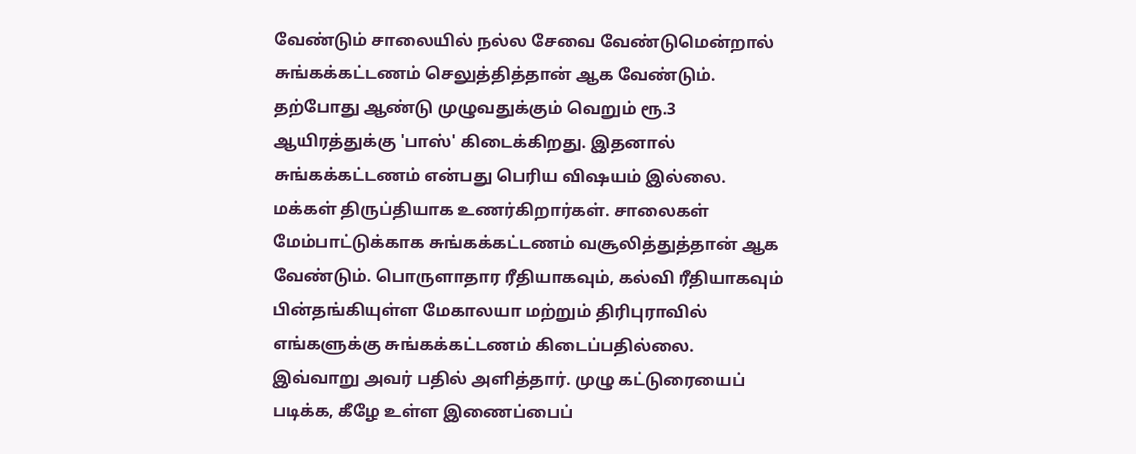வேண்டும் சாலையில் நல்ல சேவை வேண்டுமென்றால் சுங்கக்கட்டணம் செலுத்தித்தான் ஆக வேண்டும். தற்போது ஆண்டு முழுவதுக்கும் வெறும் ரூ.3 ஆயிரத்துக்கு 'பாஸ்' கிடைக்கிறது. இதனால் சுங்கக்கட்டணம் என்பது பெரிய விஷயம் இல்லை. மக்கள் திருப்தியாக உணர்கிறார்கள். சாலைகள் மேம்பாட்டுக்காக சுங்கக்கட்டணம் வசூலித்துத்தான் ஆக வேண்டும். பொருளாதார ரீதியாகவும், கல்வி ரீதியாகவும் பின்தங்கியுள்ள மேகாலயா மற்றும் திரிபுராவில் எங்களுக்கு சுங்கக்கட்டணம் கிடைப்பதில்லை. இவ்வாறு அவர் பதில் அளித்தார். முழு கட்டுரையைப் படிக்க, கீழே உள்ள இணைப்பைப்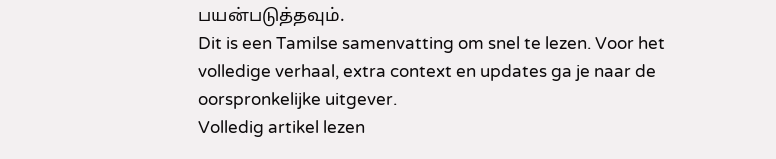பயன்படுத்தவும்.
Dit is een Tamilse samenvatting om snel te lezen. Voor het volledige verhaal, extra context en updates ga je naar de oorspronkelijke uitgever.
Volledig artikel lezen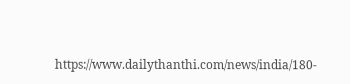https://www.dailythanthi.com/news/india/180-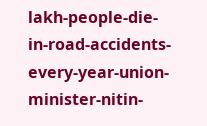lakh-people-die-in-road-accidents-every-year-union-minister-nitin-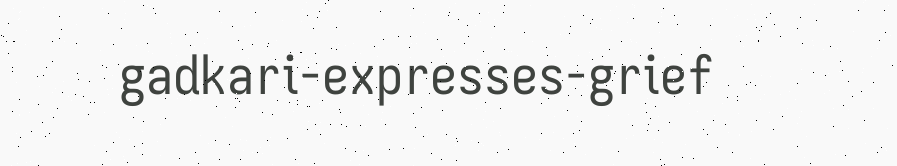gadkari-expresses-grief